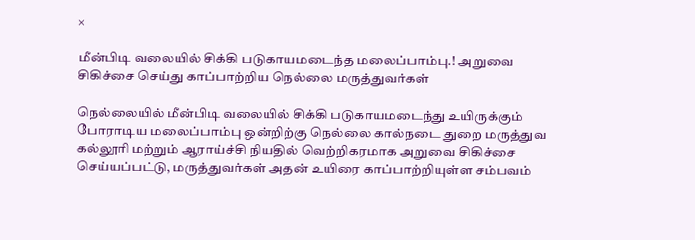×

மீன்பிடி வலையில் சிக்கி படுகாயமடைந்த மலைப்பாம்பு.! அறுவை சிகிச்சை செய்து காப்பாற்றிய நெல்லை மருத்துவர்கள்

நெல்லையில் மீன்பிடி வலையில் சிக்கி படுகாயமடைந்து உயிருக்கும் போராடிய மலைப்பாம்பு ஒன்றிற்கு நெல்லை கால்நடை துறை மருத்துவ கல்லூரி மற்றும் ஆராய்ச்சி நியதில் வெற்றிகரமாக அறுவை சிகிச்சை செய்யப்பட்டு, மருத்துவர்கள் அதன் உயிரை காப்பாற்றியுள்ள சம்பவம்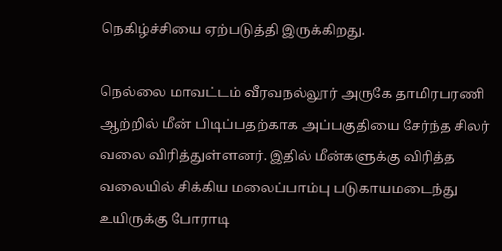நெகிழ்ச்சியை ஏற்படுத்தி இருக்கிறது.

நெல்லை மாவட்டம் வீரவநல்லூர் அருகே தாமிரபரணி ஆற்றில் மீன் பிடிப்பதற்காக அப்பகுதியை சேர்ந்த சிலர் வலை விரித்துள்ளனர். இதில் மீன்களுக்கு விரித்த வலையில் சிக்கிய மலைப்பாம்பு படுகாயமடைந்து உயிருக்கு போராடி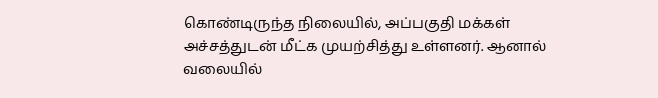கொண்டிருந்த நிலையில், அப்பகுதி மக்கள் அச்சத்துடன் மீட்க முயற்சித்து உள்ளனர். ஆனால் வலையில்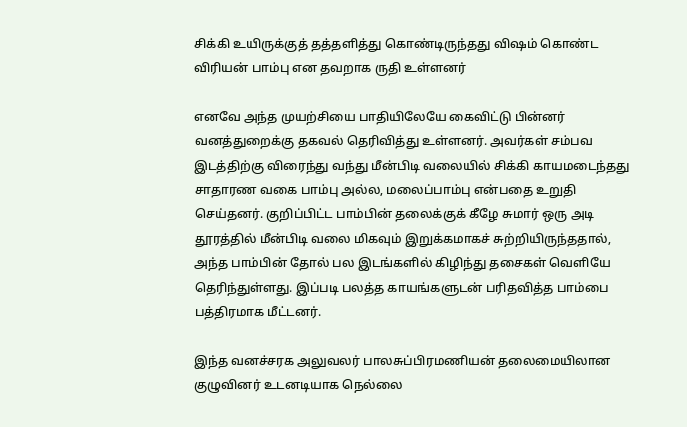சிக்கி உயிருக்குத் தத்தளித்து கொண்டிருந்தது விஷம் கொண்ட விரியன் பாம்பு என தவறாக ருதி உள்ளனர்

எனவே அந்த முயற்சியை பாதியிலேயே கைவிட்டு பின்னர் வனத்துறைக்கு தகவல் தெரிவித்து உள்ளனர். அவர்கள் சம்பவ இடத்திற்கு விரைந்து வந்து மீன்பிடி வலையில் சிக்கி காயமடைந்தது சாதாரண வகை பாம்பு அல்ல, மலைப்பாம்பு என்பதை உறுதி செய்தனர். குறிப்பிட்ட பாம்பின் தலைக்குக் கீழே சுமார் ஒரு அடி தூரத்தில் மீன்பிடி வலை மிகவும் இறுக்கமாகச் சுற்றியிருந்ததால், அந்த பாம்பின் தோல் பல இடங்களில் கிழிந்து தசைகள் வெளியே தெரிந்துள்ளது. இப்படி பலத்த காயங்களுடன் பரிதவித்த பாம்பை பத்திரமாக மீட்டனர்.

இந்த வனச்சரக அலுவலர் பாலசுப்பிரமணியன் தலைமையிலான குழுவினர் உடனடியாக நெல்லை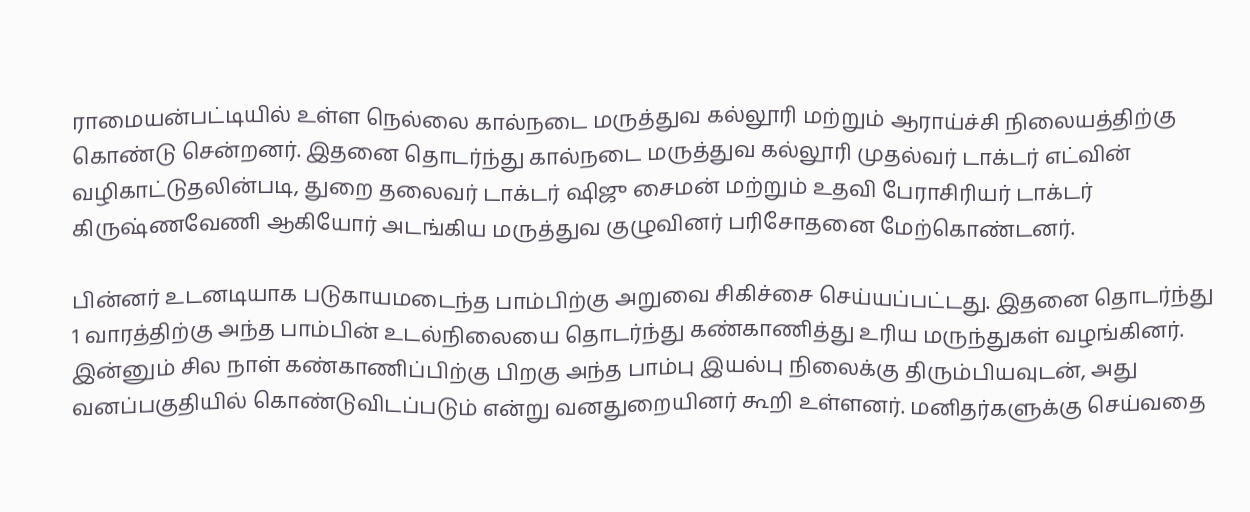ராமையன்பட்டியில் உள்ள நெல்லை கால்நடை மருத்துவ கல்லூரி மற்றும் ஆராய்ச்சி நிலையத்திற்கு கொண்டு சென்றனர். இதனை தொடர்ந்து கால்நடை மருத்துவ கல்லூரி முதல்வர் டாக்டர் எட்வின் வழிகாட்டுதலின்படி, துறை தலைவர் டாக்டர் ஷிஜு சைமன் மற்றும் உதவி பேராசிரியர் டாக்டர் கிருஷ்ணவேணி ஆகியோர் அடங்கிய மருத்துவ குழுவினர் பரிசோதனை மேற்கொண்டனர்.

பின்னர் உடனடியாக படுகாயமடைந்த பாம்பிற்கு அறுவை சிகிச்சை செய்யப்பட்டது. இதனை தொடர்ந்து 1 வாரத்திற்கு அந்த பாம்பின் உடல்நிலையை தொடர்ந்து கண்காணித்து உரிய மருந்துகள் வழங்கினர். இன்னும் சில நாள் கண்காணிப்பிற்கு பிறகு அந்த பாம்பு இயல்பு நிலைக்கு திரும்பியவுடன், அது வனப்பகுதியில் கொண்டுவிடப்படும் என்று வனதுறையினர் கூறி உள்ளனர். மனிதர்களுக்கு செய்வதை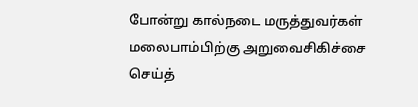போன்று கால்நடை மருத்துவர்கள் மலைபாம்பிற்கு அறுவைசிகிச்சை செய்த்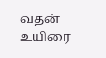வதன் உயிரை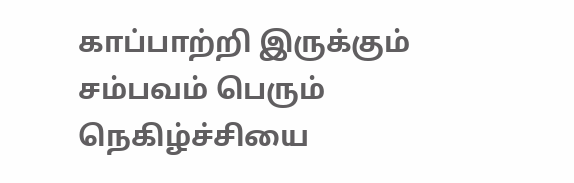காப்பாற்றி இருக்கும் சம்பவம் பெரும் நெகிழ்ச்சியை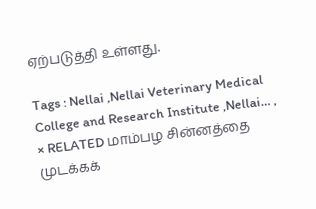ஏற்படுத்தி உள்ளது.

Tags : Nellai ,Nellai Veterinary Medical College and Research Institute ,Nellai… ,
× RELATED மாம்பழ சின்னத்தை முடக்கக்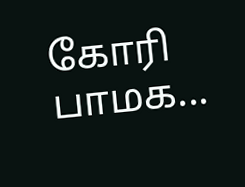கோரி பாமக...